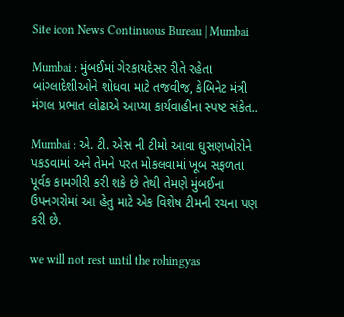Site icon News Continuous Bureau | Mumbai

Mumbai : મુંબઈમાં ગેરકાયદેસર રીતે રહેતા બાંગ્લાદેશીઓને શોધવા માટે તજવીજ, કેબિનેટ મંત્રી મંગલ પ્રભાત લોઢાએ આપ્યા કાર્યવાહીના સ્પષ્ટ સંકેત..

Mumbai : એ. ટી. એસ ની ટીમો આવા ઘુસણખોરોને પકડવામાં અને તેમને પરત મોકલવામાં ખૂબ સફળતા પૂર્વક કામગીરી કરી શકે છે તેથી તેમણે મુંબઈના ઉપનગરોમાં આ હેતુ માટે એક વિશેષ ટીમની રચના પણ કરી છે.

we will not rest until the rohingyas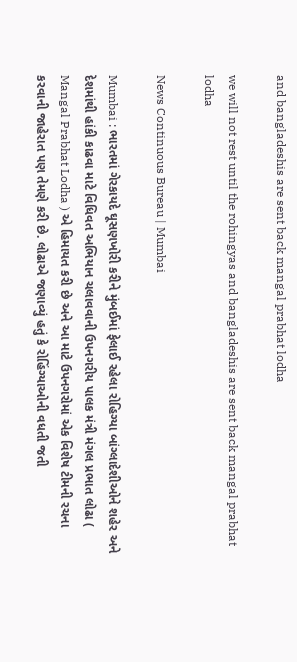and bangladeshis are sent back mangal prabhat lodha

we will not rest until the rohingyas and bangladeshis are sent back mangal prabhat lodha

News Continuous Bureau | Mumbai

Mumbai : ભારતમાં ગેરકાયદે ઘૂસણખોરી કરીને મુંબઈમાં ફેલાઈ રહેલા રોહિગ્યા બાંગ્લાદેશીઓને શહેર અને દેશમાંથી હાંકી કાઢવા માટે વિધિવત અભિયાન ચલાવવાની ઉપનગરીય પાલક મંત્રી મંગલ પ્રભાત લોઢા ( Mangal Prabhat Lodha ) એ હિમાયત કરી છે અને આ માટે ઉપનગરોમાં એક વિશેષ ટીમની રચના કરવાની જાહેરાત પણ તેમણે કરી છે. લોઢાએ જણાવ્યું હતું કે રોહિંગ્યાઓની વધતી જતી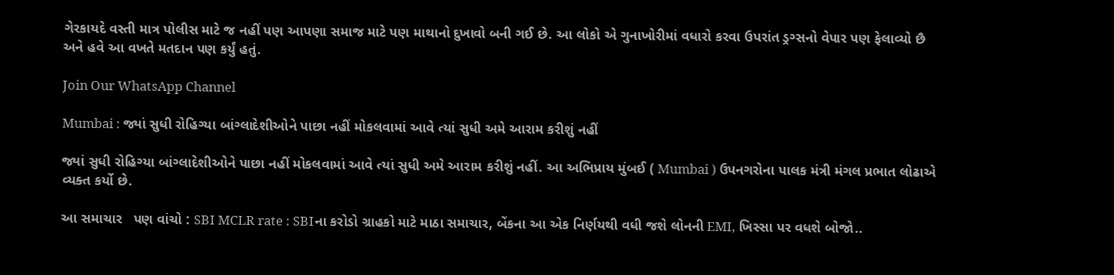ગેરકાયદે વસ્તી માત્ર પોલીસ માટે જ નહીં પણ આપણા સમાજ માટે પણ માથાનો દુખાવો બની ગઈ છે. આ લોકો એ ગુનાખોરીમાં વધારો કરવા ઉપરાંત ડ્રગ્સનો વેપાર પણ ફેલાવ્યો છૈ અને હવે આ વખતે મતદાન પણ કર્યું હતું.

Join Our WhatsApp Channel

Mumbai : જ્યાં સુધી રોહિગ્યા બાંગ્લાદેશીઓને પાછા નહીં મોકલવામાં આવે ત્યાં સુધી અમે આરામ કરીશું નહીં

જ્યાં સુધી રોહિગ્યા બાંગ્લાદેશીઓને પાછા નહીં મોકલવામાં આવે ત્યાં સુધી અમે આરામ કરીશું નહીં. આ અભિપ્રાય મુંબઈ ( Mumbai ) ઉપનગરોના પાલક મંત્રી મંગલ પ્રભાત લોઢાએ વ્યક્ત કર્યો છે.

આ સમાચાર   પણ વાંચો : SBI MCLR rate : SBIના કરોડો ગ્રાહકો માટે માઠા સમાચાર, બેંકના આ એક નિર્ણયથી વધી જશે લોનની EMI, ખિસ્સા પર વધશે બોજો..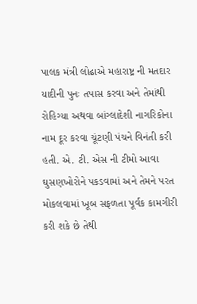પાલક મંત્રી લોઢાએ મહારાષ્ટ્ર ની મતદાર યાદીની પુનઃ તપાસ કરવા અને તેમાંથી રોહિગ્યા અથવા બાંગ્લાદેશી નાગરિકોના નામ દૂર કરવા ચૂંટણી પંચને વિનંતી કરી હતી. એ. ટી. એસ ની ટીમો આવા ઘુસણખોરોને પકડવામાં અને તેમને પરત મોકલવામાં ખૂબ સફળતા પૂર્વક કામગીરી કરી શકે છે તેથી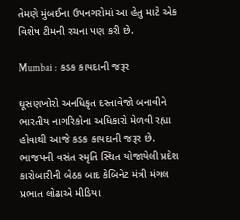તેમણે મુંબઈના ઉપનગરોમાં આ હેતુ માટે એક વિશેષ ટીમની રચના પણ કરી છે.

Mumbai :  કડક કાયદાની જરૂર

ઘૂસણખોરો અનધિકૃત દસ્તાવેજો બનાવીને ભારતીય નાગરિકોના અધિકારો મેળવી રહ્યા હોવાથી આજે કડક કાયદાની જરૂર છે. ભાજપની વસંત સ્મૃતિ સ્થિત યોજાયેલી પ્રદેશ કારોબારીની બેઠક બાદ કેબિનેટ મંત્રી મંગલ પ્રભાત લોઢાએ મીડિયા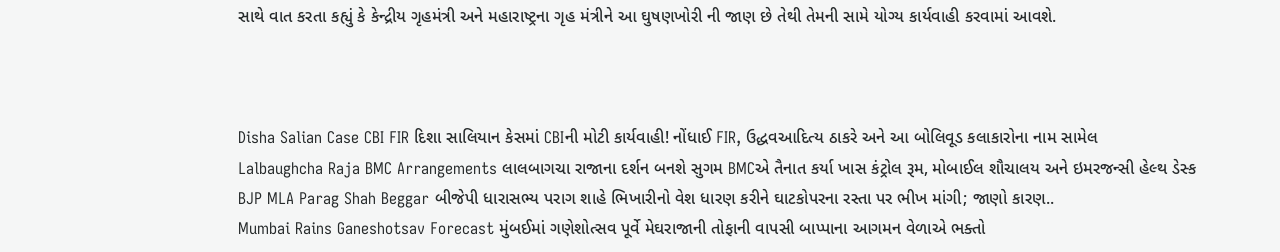સાથે વાત કરતા કહ્યું કે કેન્દ્રીય ગૃહમંત્રી અને મહારાષ્ટ્રના ગૃહ મંત્રીને આ ઘુષણખોરી ની જાણ છે તેથી તેમની સામે યોગ્ય કાર્યવાહી કરવામાં આવશે.



Disha Salian Case CBI FIR દિશા સાલિયાન કેસમાં CBIની મોટી કાર્યવાહી! નોંધાઈ FIR, ઉદ્ધવઆદિત્ય ઠાકરે અને આ બોલિવૂડ કલાકારોના નામ સામેલ
Lalbaughcha Raja BMC Arrangements લાલબાગચા રાજાના દર્શન બનશે સુગમ BMCએ તૈનાત કર્યા ખાસ કંટ્રોલ રૂમ, મોબાઈલ શૌચાલય અને ઇમરજન્સી હેલ્થ ડેસ્ક
BJP MLA Parag Shah Beggar બીજેપી ધારાસભ્ય પરાગ શાહે ભિખારીનો વેશ ધારણ કરીને ઘાટકોપરના રસ્તા પર ભીખ માંગી; જાણો કારણ..
Mumbai Rains Ganeshotsav Forecast મુંબઈમાં ગણેશોત્સવ પૂર્વે મેઘરાજાની તોફાની વાપસી બાપ્પાના આગમન વેળાએ ભક્તો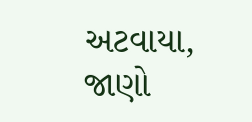અટવાયા, જાણો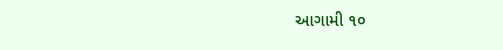આગામી ૧૦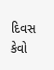દિવસ કેવો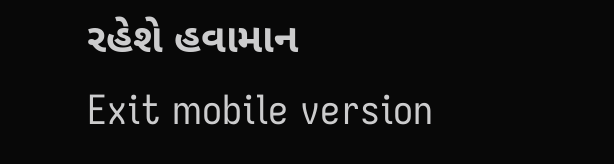રહેશે હવામાન
Exit mobile version